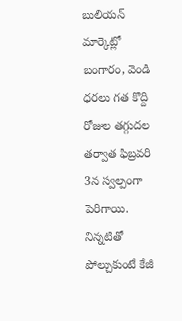బులియన్ మార్కెట్లో బంగారం, వెండి ధరలు గత కొద్ది రోజుల తగ్గుదల తర్వాత ఫిబ్రవరి 3న స్వల్పంగా పెరిగాయి. నిన్నటితో పోల్చుకుంటే కేజీ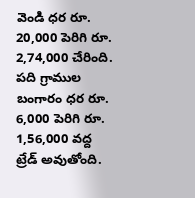వెండి ధర రూ. 20,000 పెరిగి రూ. 2,74,000 చేరింది. పది గ్రాముల బంగారం ధర రూ. 6,000 పెరిగి రూ. 1,56,000 వద్ద ట్రేడ్ అవుతోంది.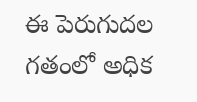ఈ పెరుగుదల గతంలో అధిక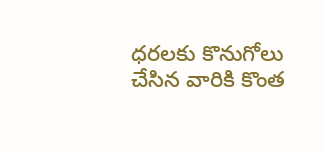ధరలకు కొనుగోలు చేసిన వారికి కొంత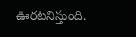ఊరటనిస్తుంది.